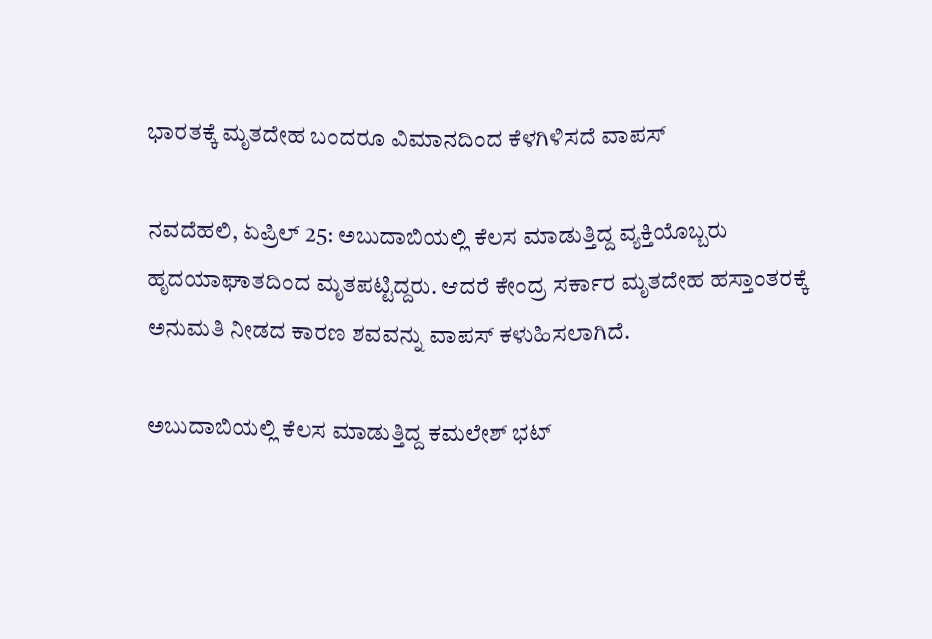ಭಾರತಕ್ಕೆ ಮೃತದೇಹ ಬಂದರೂ ವಿಮಾನದಿಂದ ಕೆಳಗಿಳಿಸದೆ ವಾಪಸ್

ನವದೆಹಲಿ, ಏಪ್ರಿಲ್ 25: ಅಬುದಾಬಿಯಲ್ಲಿ ಕೆಲಸ ಮಾಡುತ್ತಿದ್ದ ವ್ಯಕ್ತಿಯೊಬ್ಬರು ಹೃದಯಾಘಾತದಿಂದ ಮೃತಪಟ್ಟಿದ್ದರು. ಆದರೆ ಕೇಂದ್ರ ಸರ್ಕಾರ ಮೃತದೇಹ ಹಸ್ತಾಂತರಕ್ಕೆ ಅನುಮತಿ ನೀಡದ ಕಾರಣ ಶವವನ್ನು ವಾಪಸ್ ಕಳುಹಿಸಲಾಗಿದೆ.

ಅಬುದಾಬಿಯಲ್ಲಿ ಕೆಲಸ ಮಾಡುತ್ತಿದ್ದ ಕಮಲೇಶ್ ಭಟ್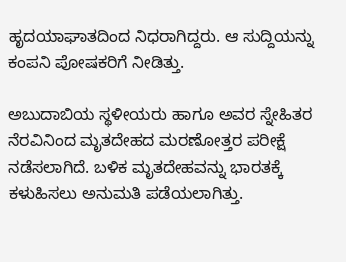ಹೃದಯಾಘಾತದಿಂದ ನಿಧರಾಗಿದ್ದರು. ಆ ಸುದ್ದಿಯನ್ನು ಕಂಪನಿ ಪೋಷಕರಿಗೆ ನೀಡಿತ್ತು.

ಅಬುದಾಬಿಯ ಸ್ಥಳೀಯರು ಹಾಗೂ ಅವರ ಸ್ನೇಹಿತರ ನೆರವಿನಿಂದ ಮೃತದೇಹದ ಮರಣೋತ್ತರ ಪರೀಕ್ಷೆ ನಡೆಸಲಾಗಿದೆ. ಬಳಿಕ ಮೃತದೇಹವನ್ನು ಭಾರತಕ್ಕೆ ಕಳುಹಿಸಲು ಅನುಮತಿ ಪಡೆಯಲಾಗಿತ್ತು.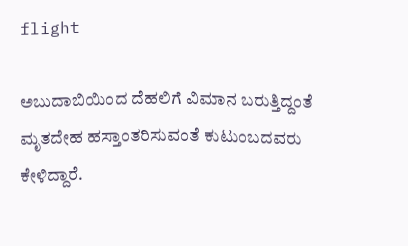flight

ಅಬುದಾಬಿಯಿಂದ ದೆಹಲಿಗೆ ವಿಮಾನ ಬರುತ್ತಿದ್ದಂತೆ ಮೃತದೇಹ ಹಸ್ತಾಂತರಿಸುವಂತೆ ಕುಟುಂಬದವರು ಕೇಳಿದ್ದಾರೆ.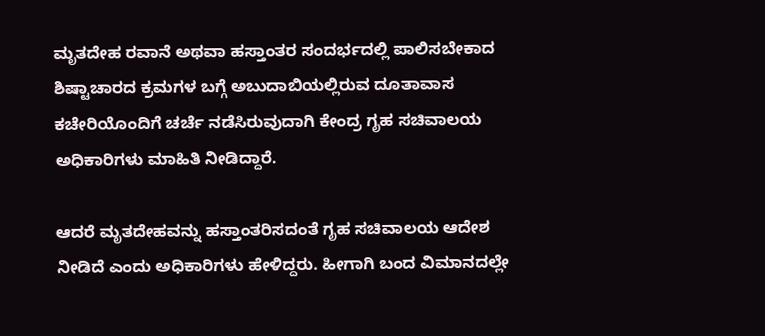ಮೃತದೇಹ ರವಾನೆ ಅಥವಾ ಹಸ್ತಾಂತರ ಸಂದರ್ಭದಲ್ಲಿ ಪಾಲಿಸಬೇಕಾದ ಶಿಷ್ಟಾಚಾರದ ಕ್ರಮಗಳ ಬಗ್ಗೆ ಅಬುದಾಬಿಯಲ್ಲಿರುವ ದೂತಾವಾಸ ಕಚೇರಿಯೊಂದಿಗೆ ಚರ್ಚೆ ನಡೆಸಿರುವುದಾಗಿ ಕೇಂದ್ರ ಗೃಹ ಸಚಿವಾಲಯ ಅಧಿಕಾರಿಗಳು ಮಾಹಿತಿ ನೀಡಿದ್ದಾರೆ.

ಆದರೆ ಮೃತದೇಹವನ್ನು ಹಸ್ತಾಂತರಿಸದಂತೆ ಗೃಹ ಸಚಿವಾಲಯ ಆದೇಶ ನೀಡಿದೆ ಎಂದು ಅಧಿಕಾರಿಗಳು ಹೇಳಿದ್ದರು. ಹೀಗಾಗಿ ಬಂದ ವಿಮಾನದಲ್ಲೇ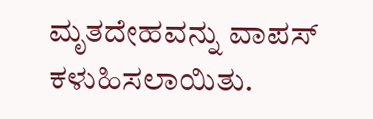ಮೃತದೇಹವನ್ನು ವಾಪಸ್ ಕಳುಹಿಸಲಾಯಿತು.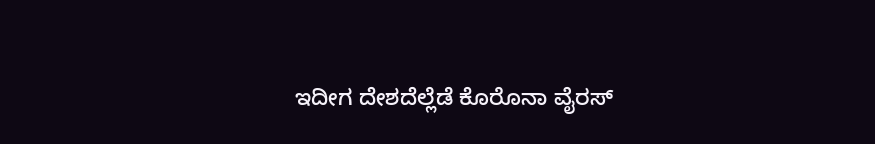ಇದೀಗ ದೇಶದೆಲ್ಲೆಡೆ ಕೊರೊನಾ ವೈರಸ್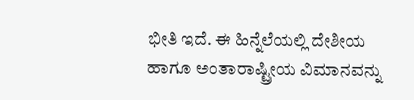ಭೀತಿ ಇದೆ. ಈ ಹಿನ್ನೆಲೆಯಲ್ಲಿ ದೇಶೀಯ ಹಾಗೂ ಅಂತಾರಾಷ್ಟ್ರೀಯ ವಿಮಾನವನ್ನು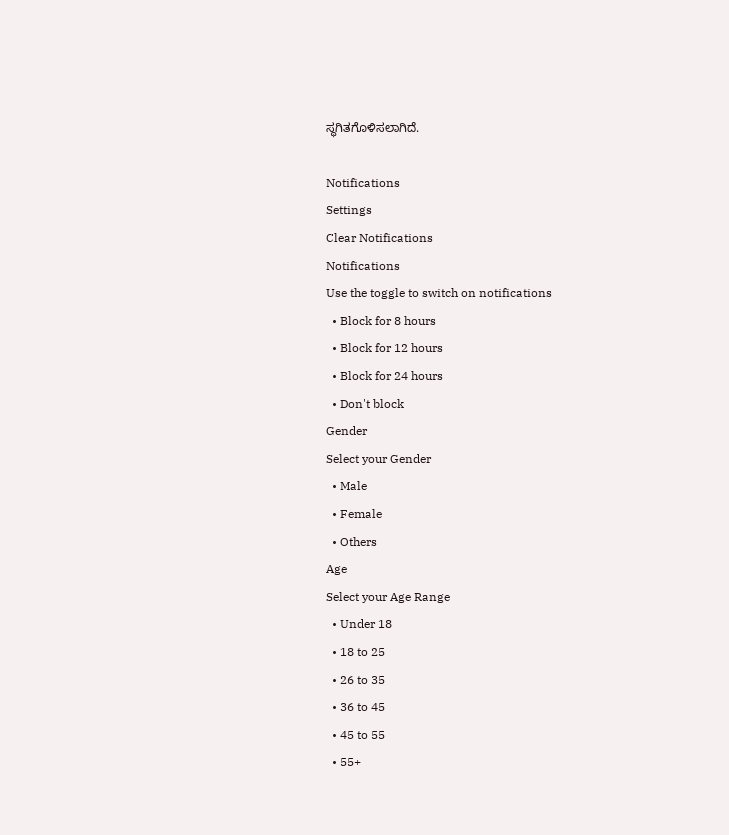ಸ್ಥಗಿತಗೊಳಿಸಲಾಗಿದೆ.

Notifications
Settings
Clear Notifications
Notifications
Use the toggle to switch on notifications
  • Block for 8 hours
  • Block for 12 hours
  • Block for 24 hours
  • Don't block
Gender
Select your Gender
  • Male
  • Female
  • Others
Age
Select your Age Range
  • Under 18
  • 18 to 25
  • 26 to 35
  • 36 to 45
  • 45 to 55
  • 55+